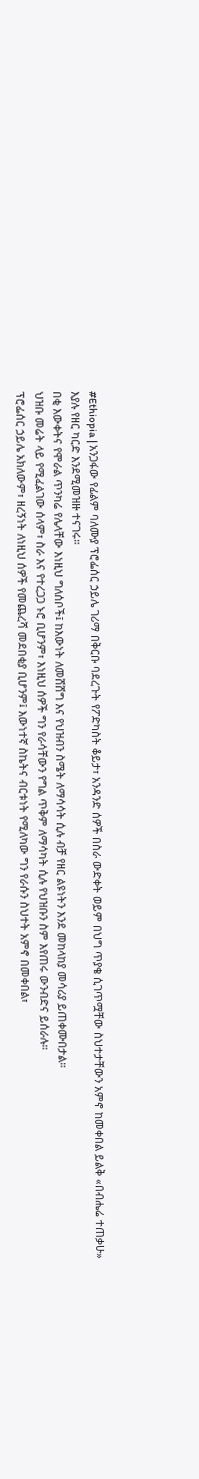#Ethiopia | አንጋፋው የፊልም ባለሙያ ፕሮፌሰር ኃይሌ ገሪማ በቅርቡ ባደረጉት የፖድካስት ቆይታ፣ አንዳንድ ሰዎች በስራ ውድቀት ወይም በህግ ጥያቄ ሲገጥሟቸው ስህተታቸውን አምኖ ከመቀበል ይልቅ «በብሔሬ ተጠቃሁ» እያሉ የዘር ካርድ እንደሚመዝዙ ተናገሩ።
በቂ እውቀትና የሞራል ጥንካሬ የሌላቸው እነዚህ ግለሰቦች፤ ከእውነት ለመሸሸግ እና የህዝብን ስሜት ለማሳሳት ሲሉ ብቻ የዘር ልዩነትን እንደ መከላከያ መሳሪያ ይጠቀሙበታል።
ህዝቡ መሬት ላይ የሚፈልገው ሰላም፣ ስራ እና የተረጋጋ ኑሮ ቢሆንም፣ እነዚህ ሰዎች ግን የራሳቸውን የግል ጥቅም ለማሳካት ሲሉ የህዝቡን ስም እየጠሩ ውንብድና ይሰራሉ።
ፕሮፌሰር ኃይሌ አክለውም፣ ዘረኝነት ለነዚህ ሰዎች የመጨረሻ መደበቂያ ቢሆንም፤ እውነተኛ ስኬትና ብርቱነት የሚለካው ግን የራሱን ስህተት አምኖ በመቀበል፣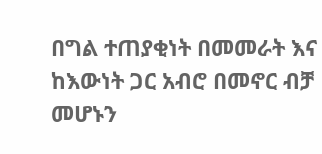በግል ተጠያቂነት በመመራት እና ከእውነት ጋር አብሮ በመኖር ብቻ መሆኑን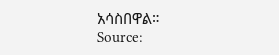አሳስበዋል።
Source: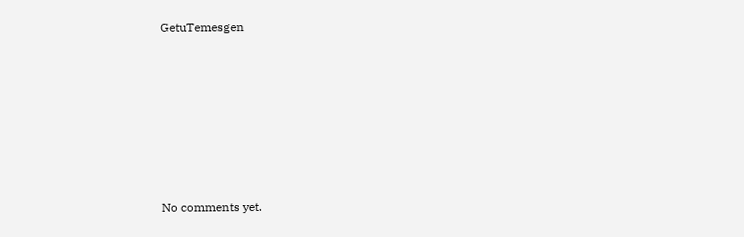GetuTemesgen









No comments yet.